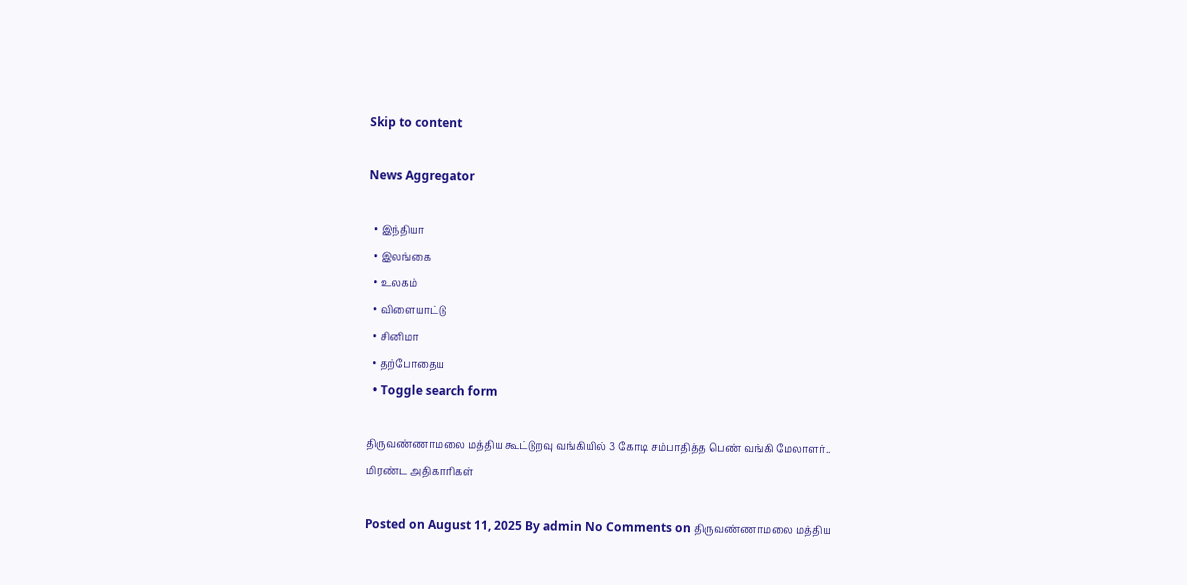Skip to content

News Aggregator

  • இந்தியா
  • இலங்கை
  • உலகம்
  • விளையாட்டு
  • சினிமா
  • தற்போதைய
  • Toggle search form

திருவண்ணாமலை மத்திய கூட்டுறவு வங்கியில் 3 கோடி சம்பாதித்த பெண் வங்கி மேலாளர்.. மிரண்ட அதிகாரிகள்

Posted on August 11, 2025 By admin No Comments on திருவண்ணாமலை மத்திய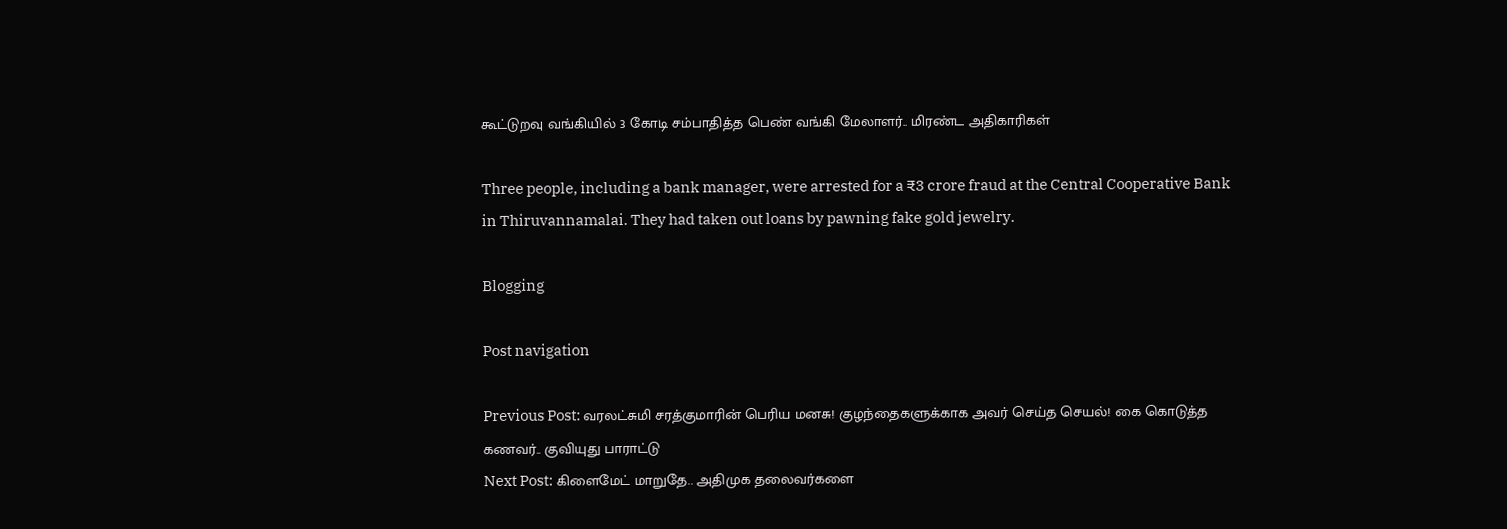கூட்டுறவு வங்கியில் 3 கோடி சம்பாதித்த பெண் வங்கி மேலாளர்.. மிரண்ட அதிகாரிகள்

Three people, including a bank manager, were arrested for a ₹3 crore fraud at the Central Cooperative Bank in Thiruvannamalai. They had taken out loans by pawning fake gold jewelry.

Blogging

Post navigation

Previous Post: வரலட்சுமி சரத்குமாரின் பெரிய மனசு! குழந்தைகளுக்காக அவர் செய்த செயல்! கை கொடுத்த கணவர்.. குவியுது பாராட்டு
Next Post: கிளைமேட் மாறுதே.. அதிமுக தலைவர்களை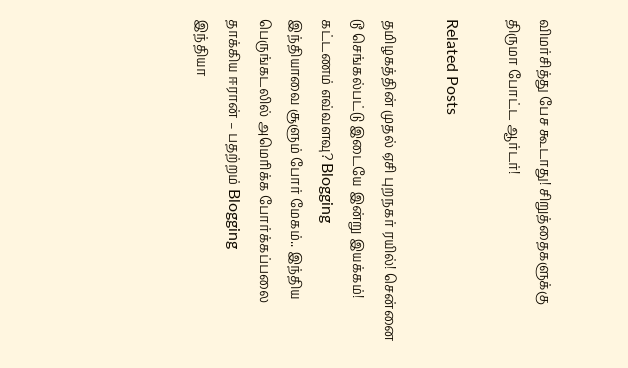விமர்சித்து பேச கூடாது! சிறுத்தைகளுக்கு திருமா போட்ட ஆர்டர்!

Related Posts

தமிழகத்தின் முதல் ஏசி புறநகர் ரயில்! சென்னை டூ செங்கல்பட்டு இடையே இன்று இயக்கம்! கட்டணம் எவ்வளவு? Blogging
இந்தியாவை சூளும் போர் மேகம்.. இந்திய பெருங்கடலில் அமெரிக்க போர்க்கப்பலை தாக்கிய ஈரான் – பதற்றம் Blogging
இந்தியா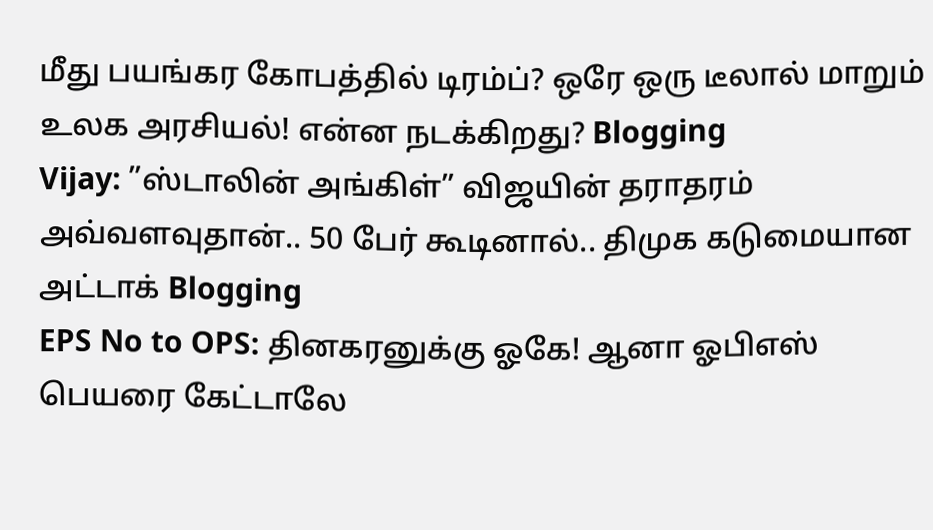மீது பயங்கர கோபத்தில் டிரம்ப்? ஒரே ஒரு டீலால் மாறும் உலக அரசியல்! என்ன நடக்கிறது? Blogging
Vijay: ”ஸ்டாலின் அங்கிள்” விஜயின் தராதரம் அவ்வளவுதான்.. 50 பேர் கூடினால்.. திமுக கடுமையான அட்டாக் Blogging
EPS No to OPS: தினகரனுக்கு ஓகே! ஆனா ஓபிஎஸ் பெயரை கேட்டாலே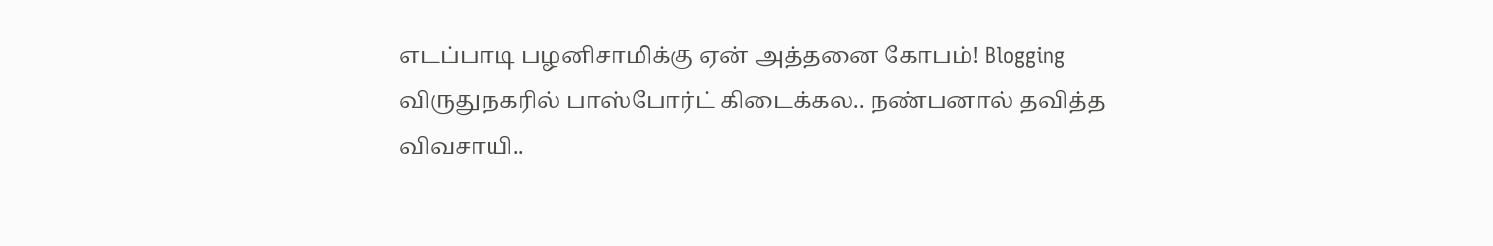எடப்பாடி பழனிசாமிக்கு ஏன் அத்தனை கோபம்! Blogging
விருதுநகரில் பாஸ்போர்ட் கிடைக்கல.. நண்பனால் தவித்த விவசாயி..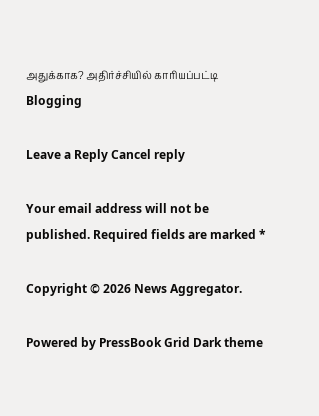அதுக்காக? அதிர்ச்சியில் காரியப்பட்டி Blogging

Leave a Reply Cancel reply

Your email address will not be published. Required fields are marked *

Copyright © 2026 News Aggregator.

Powered by PressBook Grid Dark theme